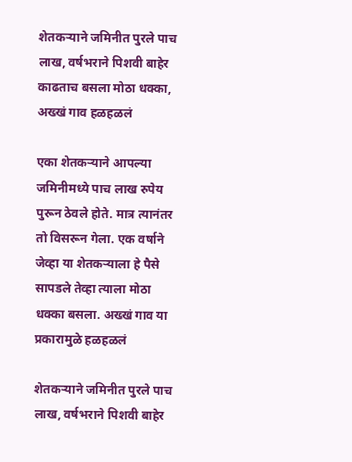शेतकऱ्याने जमिनीत पुरले पाच लाख, वर्षभराने पिशवी बाहेर काढताच बसला मोठा धक्का, अख्खं गाव हळहळलं

एका शेतकऱ्याने आपल्या जमिनीमध्ये पाच लाख रुपेय पुरून ठेवले होते. मात्र त्यानंतर तो विसरून गेला. एक वर्षाने जेव्हा या शेतकऱ्याला हे पैसे सापडले तेव्हा त्याला मोठा धक्का बसला. अख्खं गाव या प्रकारामुळे हळहळलं

शेतकऱ्याने जमिनीत पुरले पाच लाख, वर्षभराने पिशवी बाहेर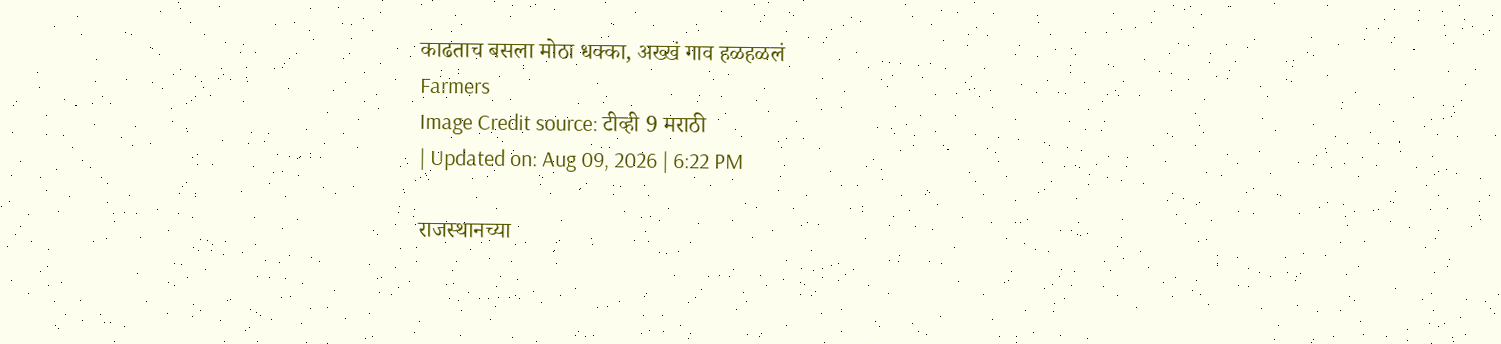काढताच बसला मोठा धक्का, अख्खं गाव हळहळलं
Farmers
Image Credit source: टीव्ही 9 मराठी
| Updated on: Aug 09, 2026 | 6:22 PM

राजस्थानच्या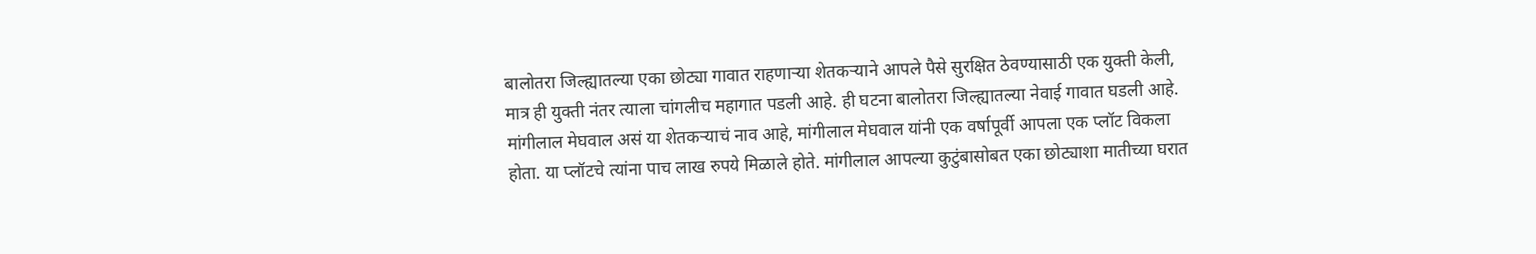बालोतरा जिल्ह्यातल्या एका छोट्या गावात राहणार्‍या शेतकर्‍याने आपले पैसे सुरक्षित ठेवण्यासाठी एक युक्ती केली, मात्र ही युक्ती नंतर त्याला चांगलीच महागात पडली आहे. ही घटना बालोतरा जिल्ह्यातल्या नेवाई गावात घडली आहे. मांगीलाल मेघवाल असं या शेतकऱ्याचं नाव आहे, मांगीलाल मेघवाल यांनी एक वर्षापूर्वी आपला एक प्लॉट विकला होता. या प्लॉटचे त्यांना पाच लाख रुपये मिळाले होते. मांगीलाल आपल्या कुटुंबासोबत एका छोट्याशा मातीच्या घरात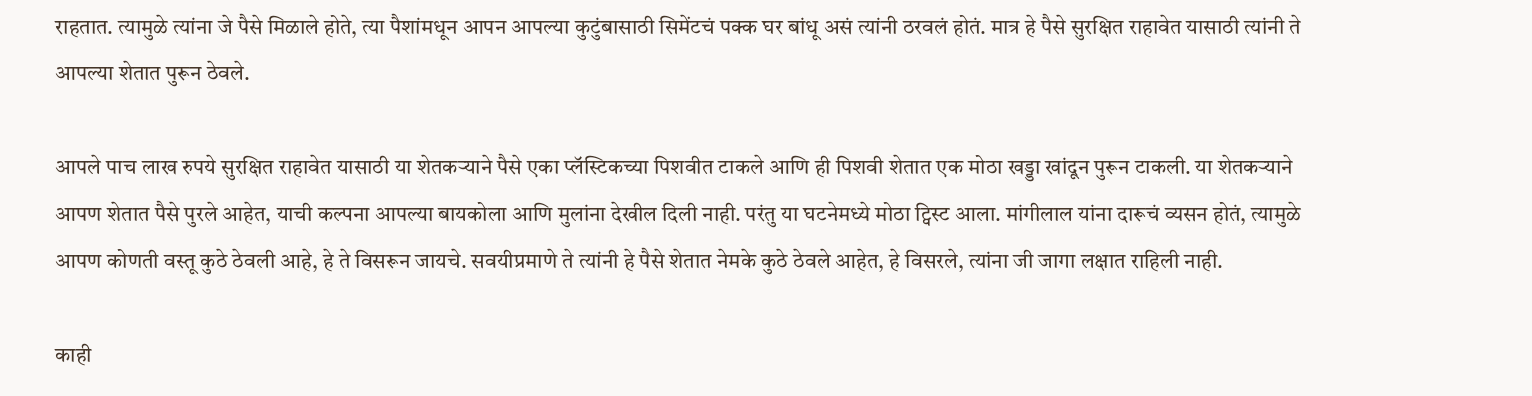राहतात. त्यामुळे त्यांना जे पैसे मिळाले होते, त्या पैशांमधून आपन आपल्या कुटुंबासाठी सिमेंटचं पक्क घर बांधू असं त्यांनी ठरवलं होतं. मात्र हे पैसे सुरक्षित राहावेत यासाठी त्यांनी ते आपल्या शेतात पुरून ठेवले.

आपले पाच लाख रुपये सुरक्षित राहावेत यासाठी या शेतकऱ्याने पैसे एका प्लॅस्टिकच्या पिशवीत टाकले आणि ही पिशवी शेतात एक मोठा खड्डा खांदून पुरून टाकली. या शेतकऱ्याने आपण शेतात पैसे पुरले आहेत, याची कल्पना आपल्या बायकोला आणि मुलांना देखील दिली नाही. परंतु या घटनेमध्ये मोठा ट्विस्ट आला. मांगीलाल यांना दारूचं व्यसन होतं, त्यामुळे आपण कोणती वस्तू कुठे ठेवली आहे, हे ते विसरून जायचे. सवयीप्रमाणे ते त्यांनी हे पैसे शेतात नेमके कुठे ठेवले आहेत, हे विसरले, त्यांना जी जागा लक्षात राहिली नाही.

काही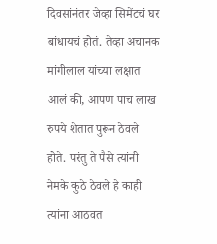दिवसांनंतर जेव्हा सिमेंटचं घर बांधायचं होतं. तेव्हा अचानक मांगीलाल यांच्या लक्षात आलं की, आपण पाच लाख रुपये शेतात पुरून ठेवले होते. परंतु ते पैसे त्यांनी नेमके कुठे ठेवले हे काही त्यांना आठवत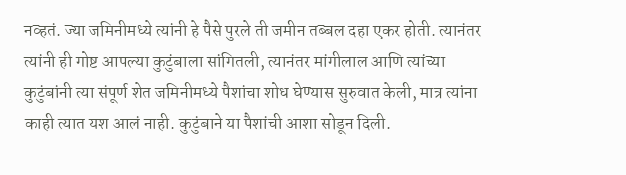नव्हतं. ज्या जमिनीमध्ये त्यांनी हे पैसे पुरले ती जमीन तब्बल दहा एकर होती. त्यानंतर त्यांनी ही गोष्ट आपल्या कुटुंबाला सांगितली, त्यानंतर मांगीलाल आणि त्यांच्या कुटुंबांनी त्या संपूर्ण शेत जमिनीमध्ये पैशांचा शोध घेण्यास सुरुवात केली, मात्र त्यांना काही त्यात यश आलं नाही. कुटुंबाने या पैशांची आशा सोडून दिली.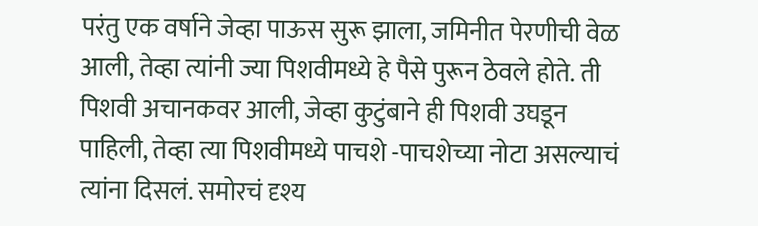परंतु एक वर्षाने जेव्हा पाऊस सुरू झाला, जमिनीत पेरणीची वेळ आली, तेव्हा त्यांनी ज्या पिशवीमध्ये हे पैसे पुरून ठेवले होते. ती पिशवी अचानकवर आली, जेव्हा कुटुंबाने ही पिशवी उघडून पाहिली, तेव्हा त्या पिशवीमध्ये पाचशे -पाचशेच्या नोटा असल्याचं त्यांना दिसलं. समोरचं दृश्य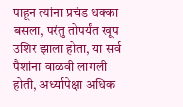पाहून त्यांना प्रचंड धक्का बसला, परंतु तोपर्यंत खूप उशिर झाला होता, या सर्व पैशांना वाळवी लागली होती, अर्ध्यापेक्षा अधिक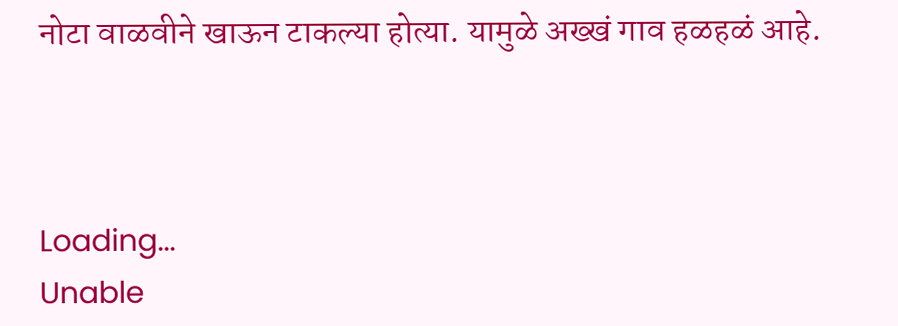नोटा वाळवीने खाऊन टाकल्या होत्या. यामुळे अख्खं गाव हळहळं आहे.



Loading...
Unable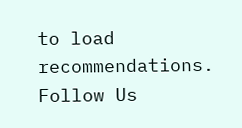to load recommendations.
Follow Us